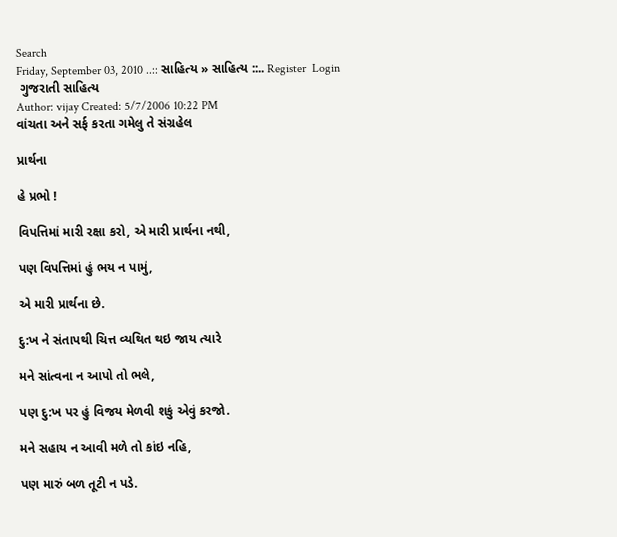Search
Friday, September 03, 2010 ..:: સાહિત્ય » સાહિત્ય ::.. Register  Login
 ગુજરાતી સાહિત્ય
Author: vijay Created: 5/7/2006 10:22 PM
વાંચતા અને સર્ફ કરતા ગમેલુ તે સંગ્રહેલ

પ્રાર્થના

હે પ્રભો !

વિપત્તિમાં મારી રક્ષા કરો, એ મારી પ્રાર્થના નથી,

પણ વિપત્તિમાં હું ભય ન પામું,

એ મારી પ્રાર્થના છે.

દુ:ખ ને સંતાપથી ચિત્ત વ્યથિત થઇ જાય ત્યારે

મને સાંત્વના ન આપો તો ભલે,

પણ દુ:ખ પર હું વિજય મેળવી શકું એવું કરજો.

મને સહાય ન આવી મળે તો કાંઇ નહિ,

પણ મારું બળ તૂટી ન પડે.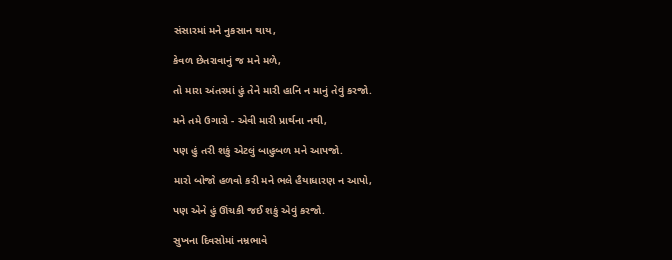સંસારમાં મને નુકસાન થાય,

કેવળ છેતરાવાનું જ મને મળે,

તો મારા અંતરમાં હું તેને મારી હાનિ ન માનું તેવું કરજો.

મને તમે ઉગારો - એવી મારી પ્રાર્થના નથી,

પણ હું તરી શકું એટલું બાહુબળ મને આપજો.

મારો બોજો હળવો કરી મને ભલે હૈયાધારણ ન આપો,

પણ એને હું ઊંચકી જઈ શકું એવું કરજો.

સુખના દિવસોમાં નમ્રભાવે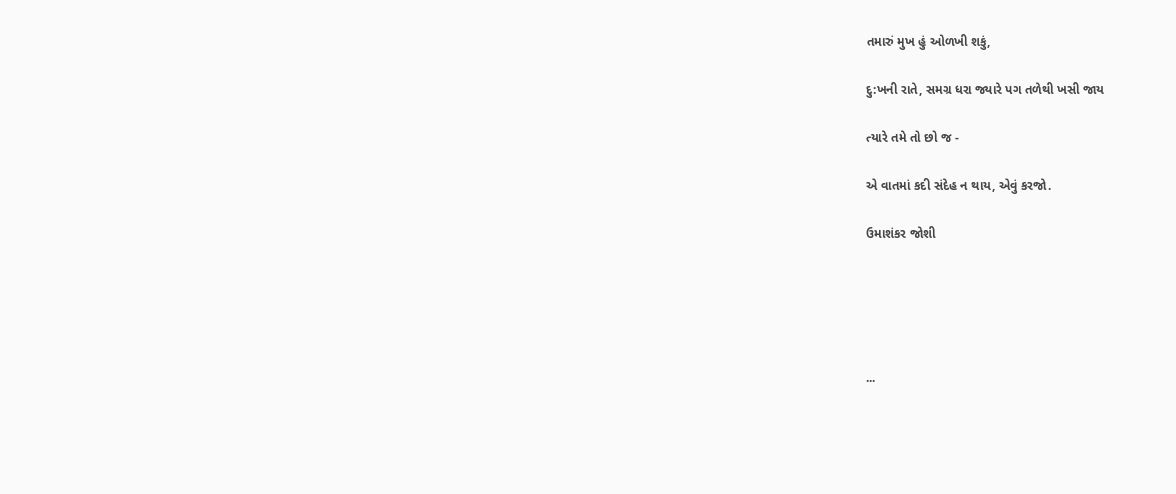તમારું મુખ હું ઓળખી શકું,

દુ:ખની રાતે, સમગ્ર ધરા જ્યારે પગ તળેથી ખસી જાય

ત્યારે તમે તો છો જ -

એ વાતમાં કદી સંદેહ ન થાય, એવું કરજો.

ઉમાશંકર જોશી





...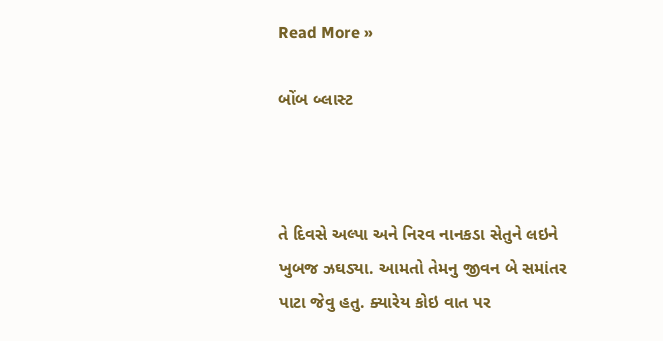Read More »

બોંબ બ્લાસ્ટ



તે દિવસે અલ્પા અને નિરવ નાનકડા સેતુને લઇને ખુબજ ઝઘડ્યા. આમતો તેમનુ જીવન બે સમાંતર પાટા જેવુ હતુ. ક્યારેય કોઇ વાત પર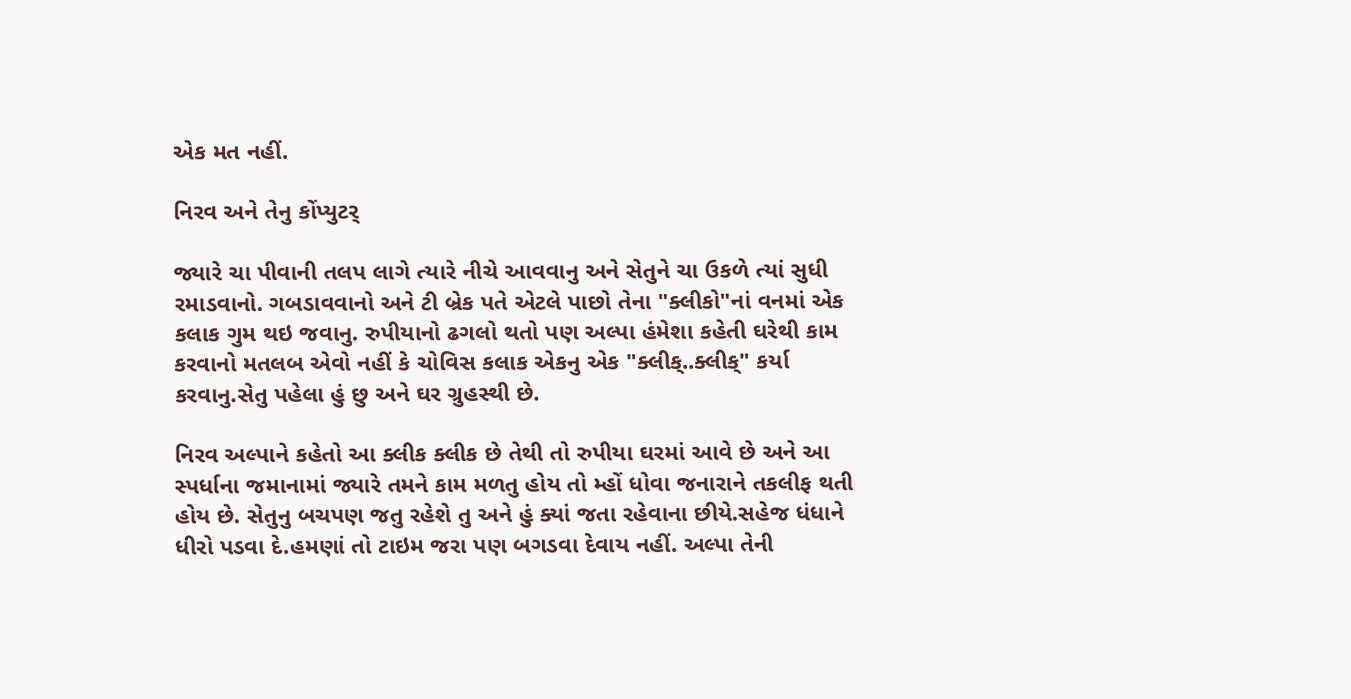એક મત નહીં.

નિરવ અને તેનુ કોંપ્યુટર્

જ્યારે ચા પીવાની તલપ લાગે ત્યારે નીચે આવવાનુ અને સેતુને ચા ઉકળે ત્યાં સુધી રમાડવાનો. ગબડાવવાનો અને ટી બ્રેક પતે એટલે પાછો તેના "ક્લીકો"નાં વનમાં એક કલાક ગુમ થઇ જવાનુ. રુપીયાનો ઢગલો થતો પણ અલ્પા હંમેશા કહેતી ઘરેથી કામ કરવાનો મતલબ એવો નહીં કે ચોવિસ કલાક એકનુ એક "ક્લીક્..ક્લીક્" કર્યા કરવાનુ.સેતુ પહેલા હું છુ અને ઘર ગ્રુહસ્થી છે.

નિરવ અલ્પાને કહેતો આ ક્લીક ક્લીક છે તેથી તો રુપીયા ઘરમાં આવે છે અને આ સ્પર્ધાના જમાનામાં જ્યારે તમને કામ મળતુ હોય તો મ્હોં ધોવા જનારાને તકલીફ થતી હોય છે. સેતુનુ બચપણ જતુ રહેશે તુ અને હું ક્યાં જતા રહેવાના છીયે.સહેજ ધંધાને ધીરો પડવા દે.હમણાં તો ટાઇમ જરા પણ બગડવા દેવાય નહીં. અલ્પા તેની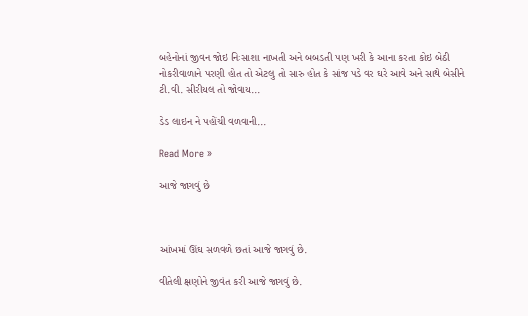બહેનોનાં જીવન જોઇ નિઃસાશા નાખતી અને બબડતી પણ ખરી કે આના કરતા કોઇ બેઠી નોકરીવાળાને પરણી હોત તો એટલુ તો સારુ હોત કે સાંજ પડે વર ઘરે આવે અને સાથે બેસીને ટી.વી. સીરીયલ તો જોવાય...

ડેડ લાઇન ને પહોંચી વળવાની...

Read More »

આજે જાગવું છે



આંખમાં ઊંઘ સળવળે છતાં આજે જાગવું છે.

વીતેલી ક્ષણોને જીવંત કરી આજે જાગવું છે.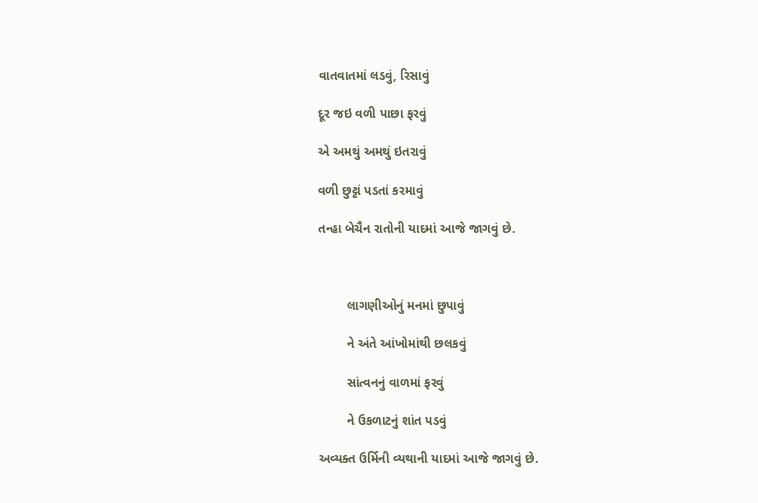વાતવાતમાં લડવું, રિસાવું

દૂર જઇ વળી પાછા ફરવું

એ અમથું અમથું ઇતરાવું

વળી છુટ્ટાં પડતાં કરમાવું

તન્હા બેચૈન રાતોની યાદમાં આજે જાગવું છે.



        લાગણીઓનું મનમાં છુપાવું

        ને અંતે આંખોમાંથી છલકવું

        સાંત્વનનું વાળમાં ફરવું

        ને ઉકળાટનું શાંત પડવું

અવ્યક્ત ઉર્મિની વ્યથાની યાદમાં આજે જાગવું છે.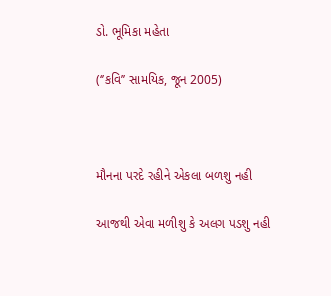ડો. ભૂમિકા મહેતા

(‘’કવિ’’ સામયિક, જૂન 2005)



મૌનના પરદે રહીને એકલા બળશુ નહી

આજથી એવા મળીશુ કે અલગ પડશુ નહી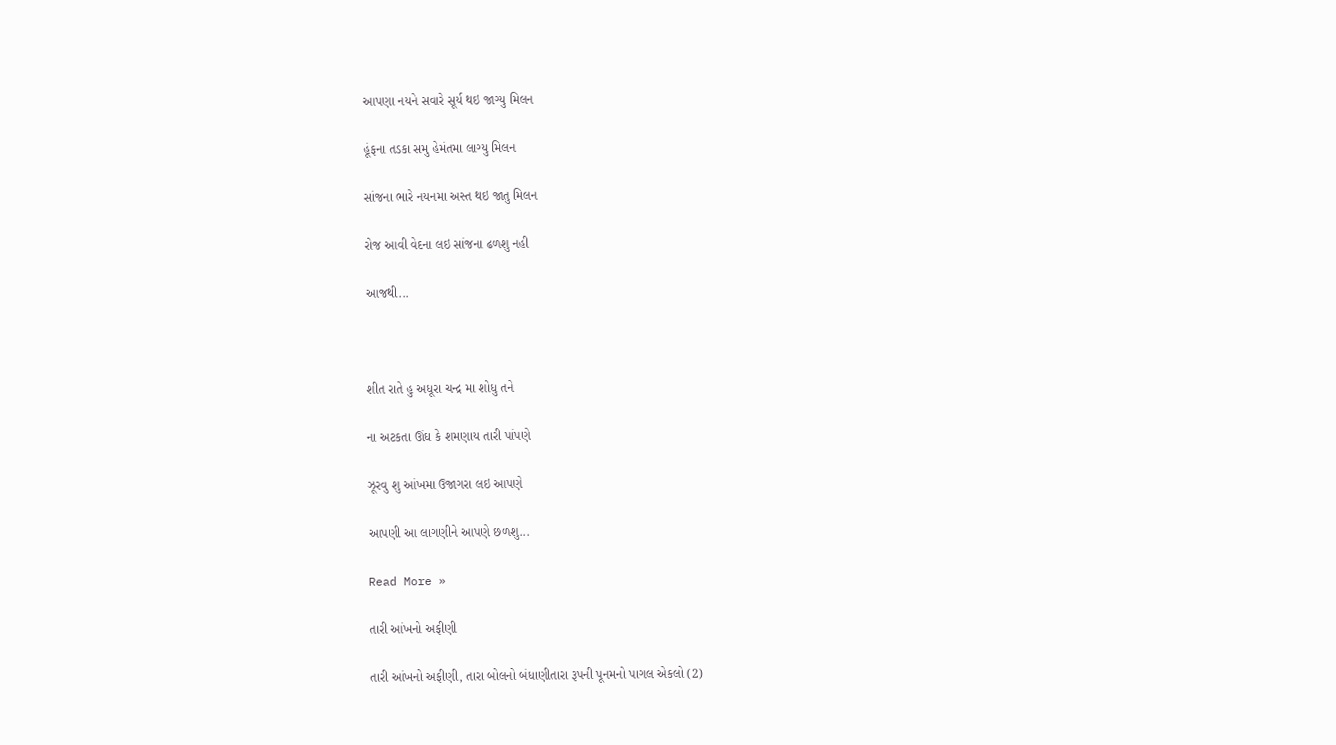આપણા નયને સવારે સૂર્ય થઇ જાગ્યુ મિલન

હૂંફના તડકા સમુ હેમંતમા લાગ્યુ મિલન

સાંજના ભારે નયનમા અસ્ત થઇ જાતુ મિલન

રોજ આવી વેદના લઇ સાંજના ઢળશુ નહી

આજથી...



શીત રાતે હુ અધૂરા ચન્દ્ર મા શોધુ તને

ના અટકતા ઊંઘ કે શમણાય તારી પાંપણે

ઝૂરવુ શુ આંખમા ઉજાગરા લઇ આપણે

આપણી આ લાગણીને આપણે છળશુ...

Read More »

તારી આંખનો અફીણી

તારી આંખનો અફીણી, તારા બોલનો બંધાણીતારા રૂપની પૂનમનો પાગલ એકલો (2)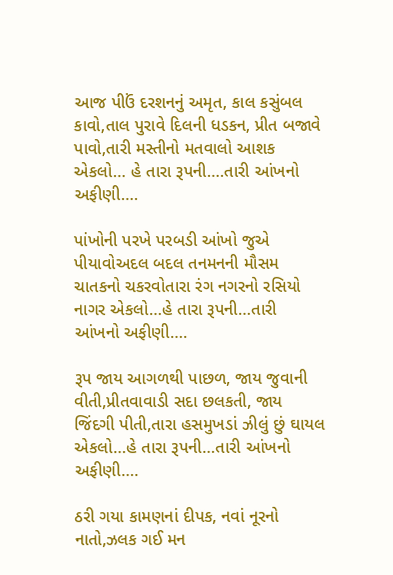આજ પીઉં દરશનનું અમૃત, કાલ કસુંબલ કાવો,તાલ પુરાવે દિલની ધડકન, પ્રીત બજાવે પાવો,તારી મસ્તીનો મતવાલો આશક એકલો… હે તારા રૂપની….તારી આંખનો અફીણી….

પાંખોની પરખે પરબડી આંખો જુએ પીયાવોઅદલ બદલ તનમનની મૌસમ ચાતકનો ચકરવોતારા રંગ નગરનો રસિયો નાગર એકલો…હે તારા રૂપની…તારી આંખનો અફીણી….

રૂપ જાય આગળથી પાછળ, જાય જુવાની વીતી,પ્રીતવાવાડી સદા છલકતી, જાય જિંદગી પીતી,તારા હસમુખડાં ઝીલું છું ઘાયલ એકલો…હે તારા રૂપની…તારી આંખનો અફીણી….

ઠરી ગયા કામણનાં દીપક, નવાં નૂરનો નાતો,ઝલક ગઈ મન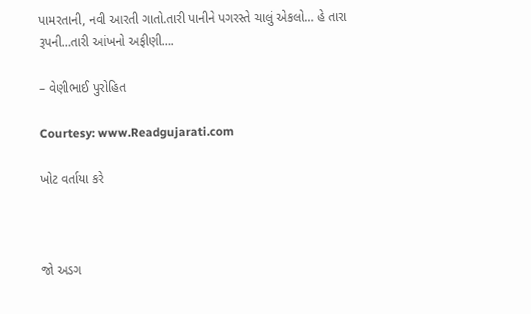પામરતાની, નવી આરતી ગાતો.તારી પાનીને પગરસ્તે ચાલું એકલો… હે તારા રૂપની…તારી આંખનો અફીણી….

– વેણીભાઈ પુરોહિત

Courtesy: www.Readgujarati.com

ખોટ વર્તાયા કરે



જો અડગ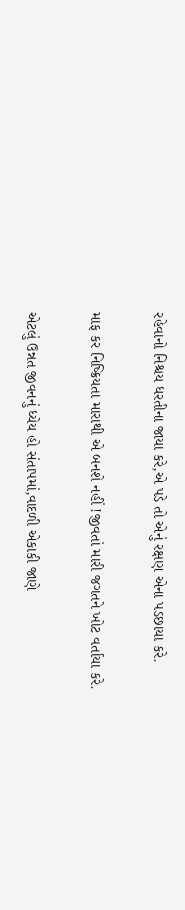રહેવાનો નિશ્ચય ધરતીના જાયા કરે,એ પડે તો એનું રક્ષણ એના પડછાયા કરે.

માફ કર નિષ્ક્રિયતા મારાથી એ બનશે નહીં !જીવતાં મારી જગતને ખોટ વર્તાયા કરે.

એટલું ઉન્નત જીવનનું ધ્યેય હો સંતાપમાં,વાદળી એકાકી જાણે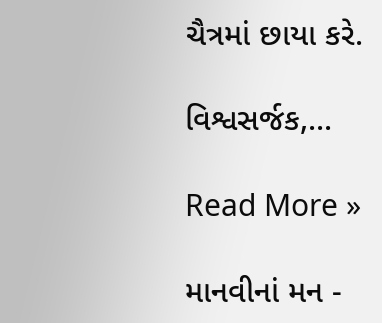ચૈત્રમાં છાયા કરે.

વિશ્વસર્જક,...

Read More »

માનવીનાં મન -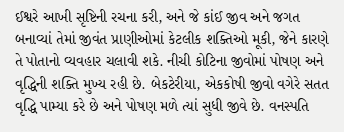ઈશ્વરે આખી સૃષ્ટિની રચના કરી, અને જે કાંઈ જીવ અને જગત બનાવ્યાં તેમાં જીવંત પ્રાણીઓમાં કેટલીક શક્તિઓ મૂકી, જેને કારણે તે પોતાનો વ્યવહાર ચલાવી શકે. નીચી કોટિના જીવોમાં પોષણ અને વૃદ્ધિની શક્તિ મુખ્ય રહી છે. બેકટેરીયા, એકકોષી જીવો વગેરે સતત વૃદ્ધિ પામ્યા કરે છે અને પોષણ મળે ત્યાં સુધી જીવે છે. વનસ્પતિ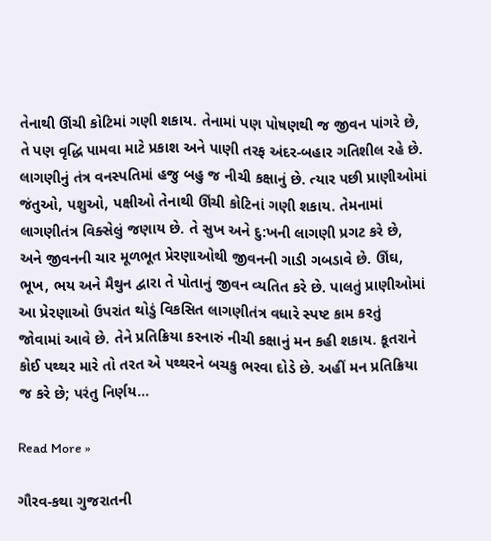તેનાથી ઊંચી કોટિમાં ગણી શકાય. તેનામાં પણ પોષણથી જ જીવન પાંગરે છે, તે પણ વૃદ્ધિ પામવા માટે પ્રકાશ અને પાણી તરફ અંદર-બહાર ગતિશીલ રહે છે. લાગણીનું તંત્ર વનસ્પતિમાં હજુ બહુ જ નીચી કક્ષાનું છે. ત્યાર પછી પ્રાણીઓમાં જંતુઓ, પશુઓ, પક્ષીઓ તેનાથી ઊંચી કોટિનાં ગણી શકાય. તેમનામાં લાગણીતંત્ર વિક્સેલું જણાય છે. તે સુખ અને દુ:ખની લાગણી પ્રગટ કરે છે, અને જીવનની ચાર મૂળભૂત પ્રેરણાઓથી જીવનની ગાડી ગબડાવે છે. ઊંઘ, ભૂખ, ભય અને મૈથુન દ્વારા તે પોતાનું જીવન વ્યતિત કરે છે. પાલતું પ્રાણીઓમાં આ પ્રેરણાઓ ઉપરાંત થોડું વિકસિત લાગણીતંત્ર વધારે સ્પષ્ટ કામ કરતું જોવામાં આવે છે. તેને પ્રતિક્રિયા કરનારું નીચી કક્ષાનું મન કહી શકાય. કૂતરાને કોઈ પથ્થર મારે તો તરત એ પથ્થરને બચકુ ભરવા દોડે છે. અહીં મન પ્રતિક્રિયા જ કરે છે; પરંતુ નિર્ણય...

Read More »

ગૌરવ-કથા ગુજરાતની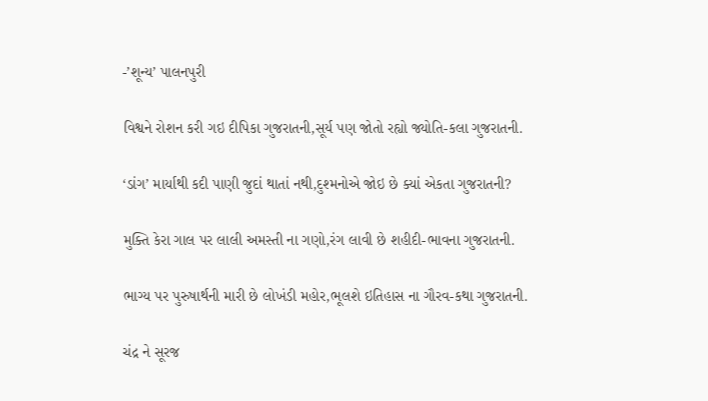-’શૂન્ય’ પાલનપુરી

વિશ્વને રોશન કરી ગઇ દીપિકા ગુજરાતની,સૂર્ય પણ જોતો રહ્યો જ્યોતિ-કલા ગુજરાતની.

‘ડાંગ’ માર્યાથી કદી પાણી જુદાં થાતાં નથી,દુશ્મનોએ જોઇ છે ક્યાં એકતા ગુજરાતની?

મુક્તિ કેરા ગાલ પર લાલી અમસ્તી ના ગણો,રંગ લાવી છે શહીદી-ભાવના ગુજરાતની.

ભાગ્ય પર પુરુષાર્થની મારી છે લોખંડી મહોર,ભૂલશે ઇતિહાસ ના ગૌરવ-કથા ગુજરાતની.

ચંદ્ર ને સૂરજ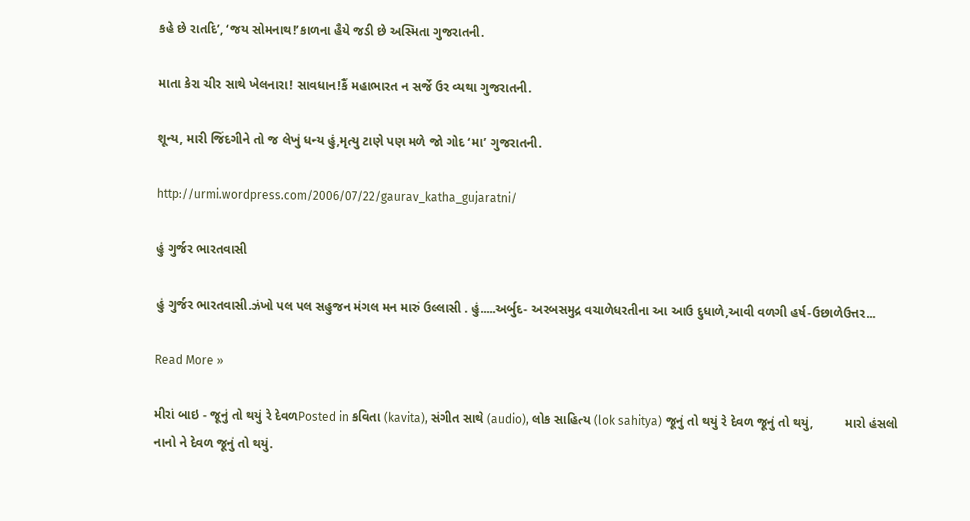કહે છે રાતદિ’, ‘જય સોમનાથ!’કાળના હૈયે જડી છે અસ્મિતા ગુજરાતની.

માતા કેરા ચીર સાથે ખેલનારા! સાવધાન!કૈં મહાભારત ન સર્જે ઉર વ્યથા ગુજરાતની.

શૂન્ય, મારી જિંદગીને તો જ લેખું ધન્ય હું,મૃત્યુ ટાણે પણ મળે જો ગોદ ‘મા’ ગુજરાતની.

http://urmi.wordpress.com/2006/07/22/gaurav_katha_gujaratni/

હું ગુર્જર ભારતવાસી

હું ગુર્જર ભારતવાસી.ઝંખો પલ પલ સહુજન મંગલ મન મારું ઉલ્લાસી . હું.....અર્બુદ- અરબસમુદ્ર વચાળેધરતીના આ આઉ દુધાળે,આવી વળગી હર્ષ-ઉછાળેઉત્તર...

Read More »

મીરાં બાઇ - જૂનું તો થયું રે દેવળPosted in કવિતા (kavita), સંગીત સાથે (audio), લોક સાહિત્ય (lok sahitya) જૂનું તો થયું રે દેવળ જૂનું તો થયું,         મારો હંસલો નાનો ને દેવળ જૂનું તો થયું.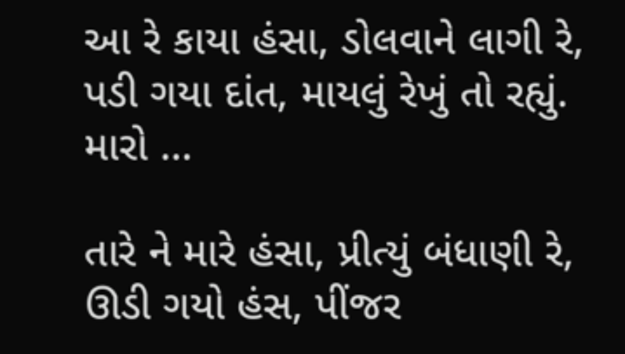આ રે કાયા હંસા, ડોલવાને લાગી રે,         પડી ગયા દાંત, માયલું રેખું તો રહ્યું. મારો …

તારે ને મારે હંસા, પ્રીત્યું બંધાણી રે,         ઊડી ગયો હંસ, પીંજર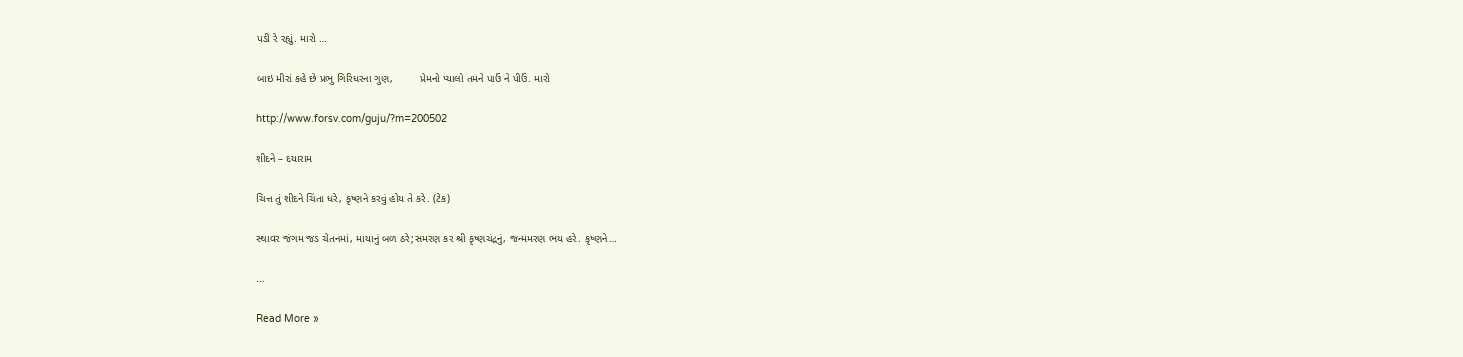પડી રે રહ્યું. મારો …

બાઇ મીરાં કહે છે પ્રભુ ગિરિધરના ગુણ,         પ્રેમનો પ્યાલો તમને પાઉં ને પીઉં. મારો

http://www.forsv.com/guju/?m=200502

શીદને – દયારામ

ચિત્ત તું શીદને ચિંતા ધરે, કૃષ્ણને કરવું હોય તે કરે. (ટેક)

સ્થાવર જંગમ જડ ચેતનમાં, માયાનું બળ ઠરે;સમરણ કર શ્રી કૃષ્ણચંદ્રનું, જન્મમરણ ભય હરે. કૃષ્ણને…

...

Read More »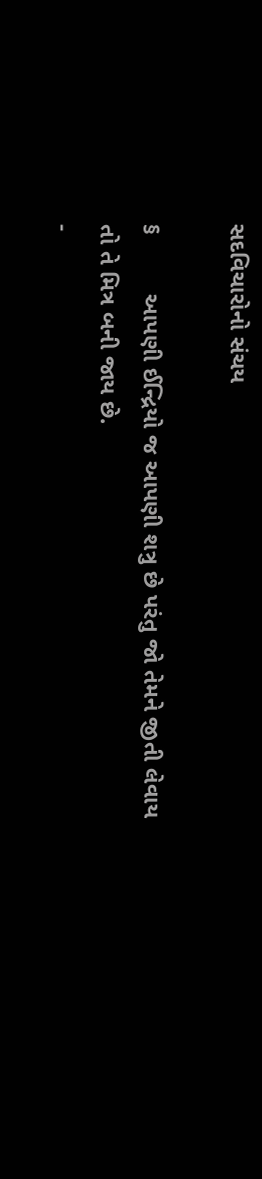સદવિચારોનો સંચય

§         આપણી ઈન્દ્રિયો જ આપણી શત્રુ છે પરંતુ જો તેમને જીતી લેવાય તો તે મિત્ર બની જાય છે.                                                                                                                 -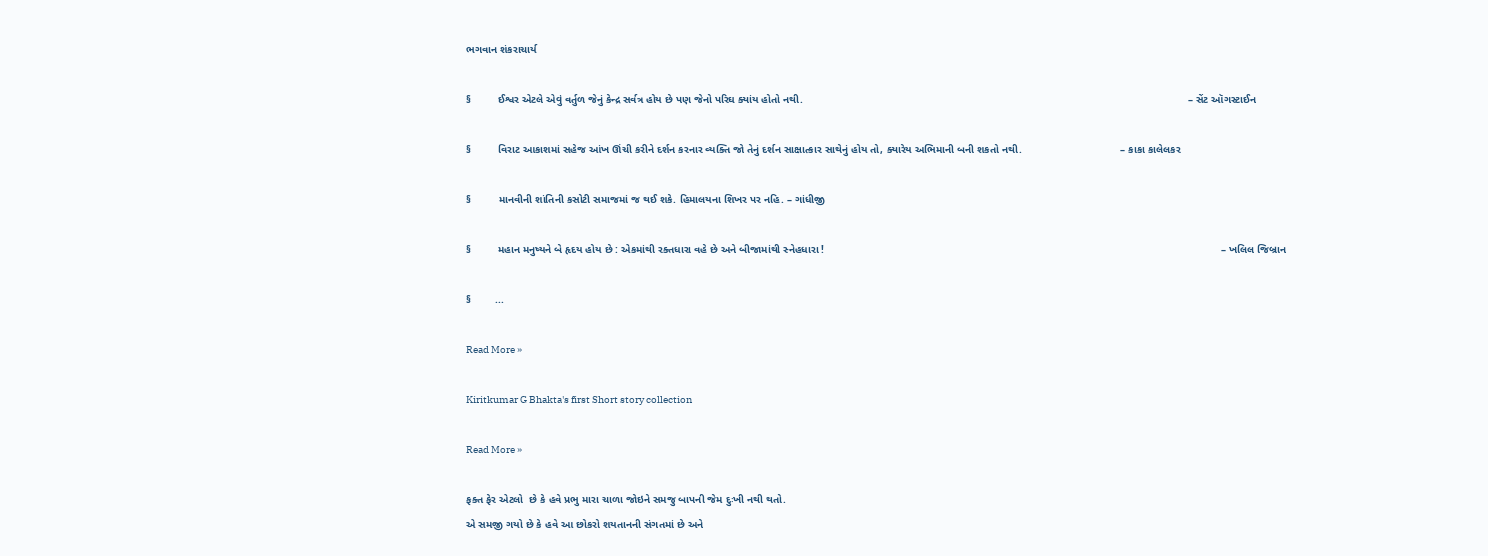ભગવાન શંકરાચાર્ય

§         ઈશ્વર એટલે એવું વર્તુળ જેનું કેન્દ્ર સર્વત્ર હોય છે પણ જેનો પરિઘ ક્યાંય હોતો નથી.                                                                                                                                 – સેંટ ઑગસ્ટાઈન

§         વિરાટ આકાશમાં સહેજ આંખ ઊંચી કરીને દર્શન કરનાર વ્યક્તિ જો તેનું દર્શન સાક્ષાત્કાર સાથેનું હોય તો, ક્યારેય અભિમાની બની શકતો નથી.                                 – કાકા કાલેલકર

§         માનવીની શાંતિની કસોટી સમાજમાં જ થઈ શકે. હિમાલયના શિખર પર નહિ. – ગાંધીજી

§         મહાન મનુષ્યને બે હૃદય હોય છે : એકમાંથી રક્તધારા વહે છે અને બીજામાંથી સ્નેહધારા !                                                                                                                                     – ખલિલ જિબ્રાન

§        ...

Read More »

Kiritkumar G Bhakta's first Short story collection

Read More »

ફક્ત ફેર એટલો  છે કે હવે પ્રભુ મારા ચાળા જોઇને સમજુ બાપની જેમ દુઃખી નથી થતો.
એ સમજી ગયો છે કે હવે આ છોકરો શયતાનની સંગતમાં છે અને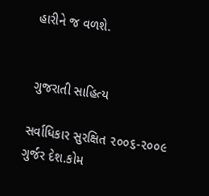હારીને જ વળશે.


 ગુજરાતી સાહિત્ય

સર્વાધિકાર સુરક્ષિત ૨૦૦૬-૨૦૦૯ ગુર્જર દેશ.કોમ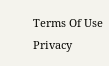Terms Of Use  Privacy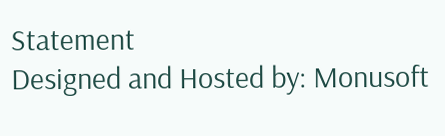Statement
Designed and Hosted by: Monusoft